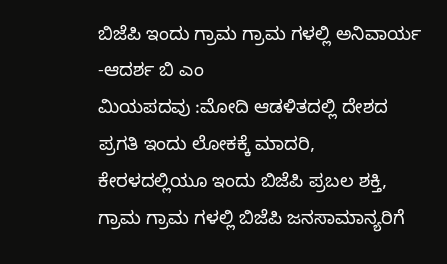ಬಿಜೆಪಿ ಇಂದು ಗ್ರಾಮ ಗ್ರಾಮ ಗಳಲ್ಲಿ ಅನಿವಾರ್ಯ -ಆದರ್ಶ ಬಿ ಎಂ
ಮಿಯಪದವು :ಮೋದಿ ಆಡಳಿತದಲ್ಲಿ ದೇಶದ ಪ್ರಗತಿ ಇಂದು ಲೋಕಕ್ಕೆ ಮಾದರಿ, ಕೇರಳದಲ್ಲಿಯೂ ಇಂದು ಬಿಜೆಪಿ ಪ್ರಬಲ ಶಕ್ತಿ, ಗ್ರಾಮ ಗ್ರಾಮ ಗಳಲ್ಲಿ ಬಿಜೆಪಿ ಜನಸಾಮಾನ್ಯರಿಗೆ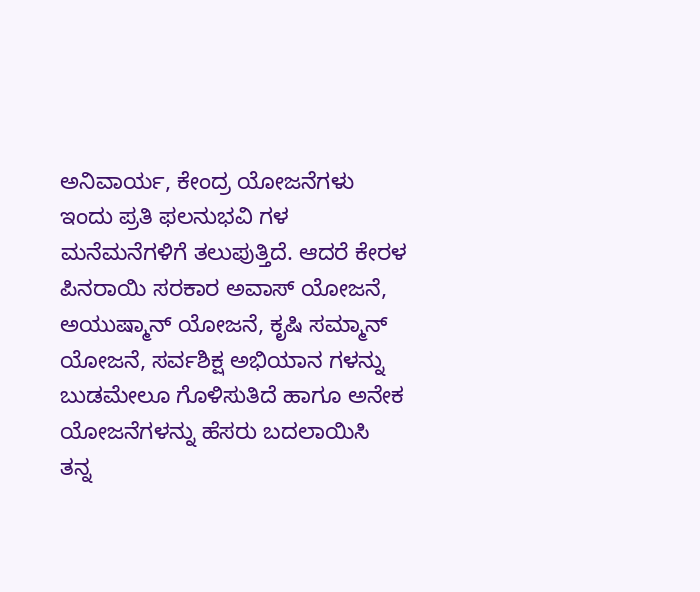ಅನಿವಾರ್ಯ, ಕೇಂದ್ರ ಯೋಜನೆಗಳು ಇಂದು ಪ್ರತಿ ಫಲನುಭವಿ ಗಳ ಮನೆಮನೆಗಳಿಗೆ ತಲುಪುತ್ತಿದೆ. ಆದರೆ ಕೇರಳ ಪಿನರಾಯಿ ಸರಕಾರ ಅವಾಸ್ ಯೋಜನೆ, ಅಯುಷ್ಮಾನ್ ಯೋಜನೆ, ಕೃಷಿ ಸಮ್ಮಾನ್ ಯೋಜನೆ, ಸರ್ವಶಿಕ್ಷ ಅಭಿಯಾನ ಗಳನ್ನು ಬುಡಮೇಲೂ ಗೊಳಿಸುತಿದೆ ಹಾಗೂ ಅನೇಕ ಯೋಜನೆಗಳನ್ನು ಹೆಸರು ಬದಲಾಯಿಸಿ ತನ್ನ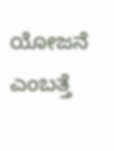ಯೋಜನೆ ಎಂಬತ್ತೆ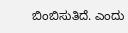ಬಿಂಬಿಸುತಿದೆ. ಎಂದು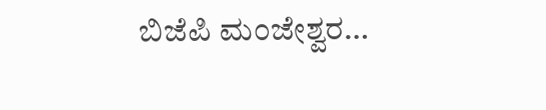ಬಿಜೆಪಿ ಮಂಜೇಶ್ವರ…